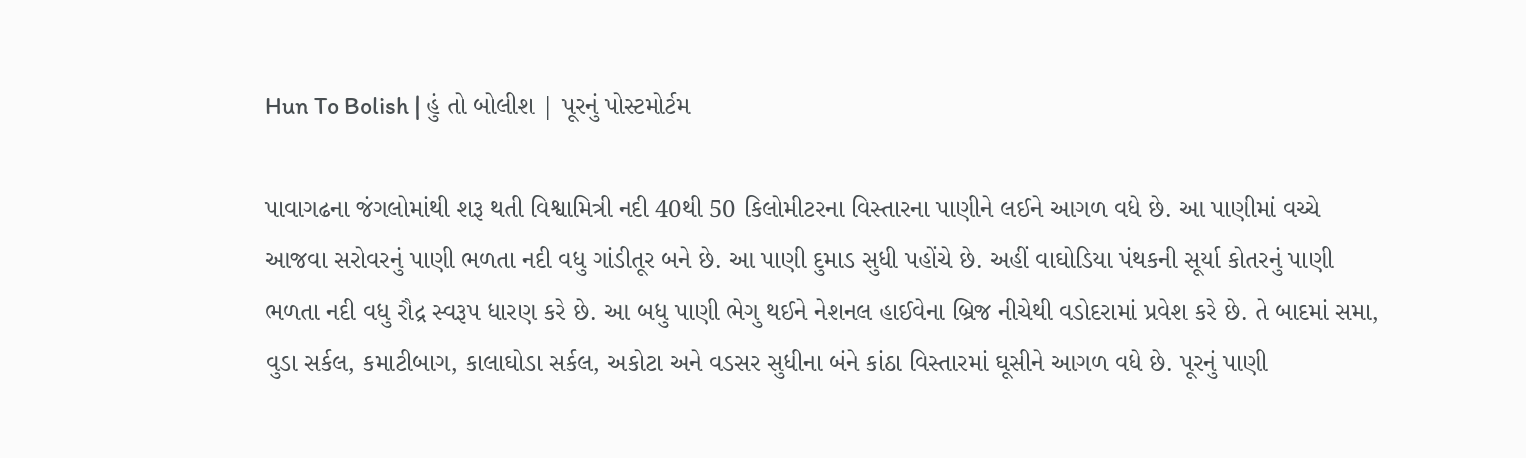Hun To Bolish | હું તો બોલીશ | પૂરનું પોસ્ટમોર્ટમ

પાવાગઢના જંગલોમાંથી શરૂ થતી વિશ્વામિત્રી નદી 40થી 50 કિલોમીટરના વિસ્તારના પાણીને લઈને આગળ વધે છે. આ પાણીમાં વચ્ચે આજવા સરોવરનું પાણી ભળતા નદી વધુ ગાંડીતૂર બને છે. આ પાણી દુમાડ સુધી પહોંચે છે. અહીં વાઘોડિયા પંથકની સૂર્યા કોતરનું પાણી ભળતા નદી વધુ રૌદ્ર સ્વરૂપ ધારણ કરે છે. આ બધુ પાણી ભેગુ થઈને નેશનલ હાઈવેના બ્રિજ નીચેથી વડોદરામાં પ્રવેશ કરે છે. તે બાદમાં સમા, વુડા સર્કલ, કમાટીબાગ, કાલાઘોડા સર્કલ, અકોટા અને વડસર સુધીના બંને કાંઠા વિસ્તારમાં ઘૂસીને આગળ વધે છે. પૂરનું પાણી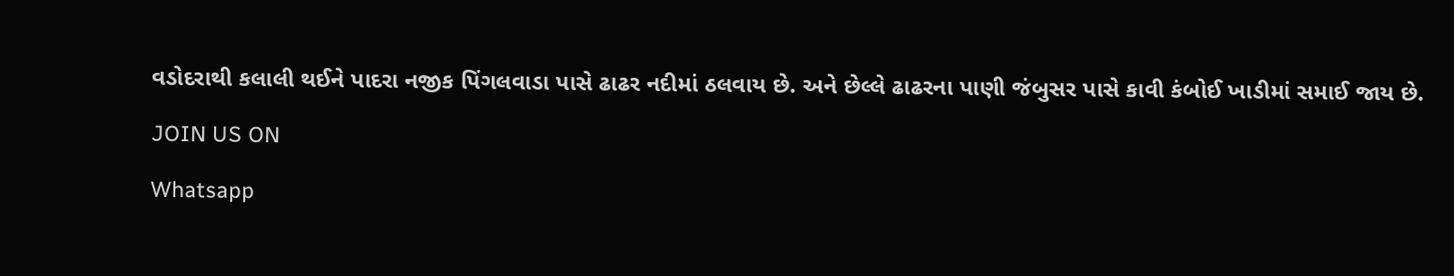વડોદરાથી કલાલી થઈને પાદરા નજીક પિંગલવાડા પાસે ઢાઢર નદીમાં ઠલવાય છે. અને છેલ્લે ઢાઢરના પાણી જંબુસર પાસે કાવી કંબોઈ ખાડીમાં સમાઈ જાય છે.

JOIN US ON

Whatsapp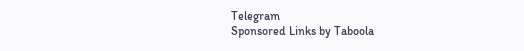Telegram
Sponsored Links by Taboola